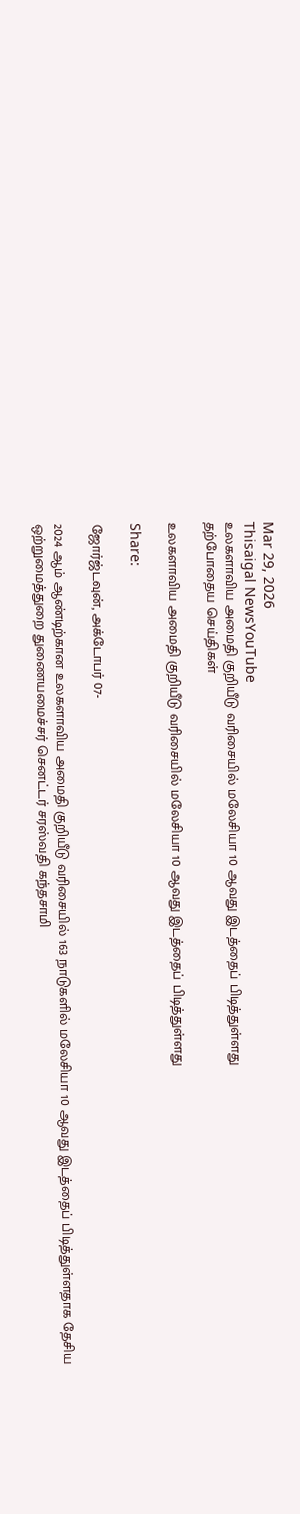Mar 29, 2026
Thisaigal NewsYouTube
உலகளாவிய அமைதி குறியீடு வரிசையில் மலேசியா 10 ஆவது இடத்தைப் பிடித்துள்ளது
தற்போதைய செய்திகள்

உலகளாவிய அமைதி குறியீடு வரிசையில் மலேசியா 10 ஆவது இடத்தைப் பிடித்துள்ளது

Share:

ஜோர்ஜ்டவுன், அக்டோபர் 07-

2024 ஆம் ஆண்டிற்கான உலகளாவிய அமைதி குறியீடு வரிசையில் 163 நாடுகளில் மலேசியா 10 ஆவது இடத்தைப் பிடித்துள்ளதாக தேசிய ஒற்றுமைத்துறை துணையமைச்சர் செனட்டர் சரஸ்வதி கந்தசாமி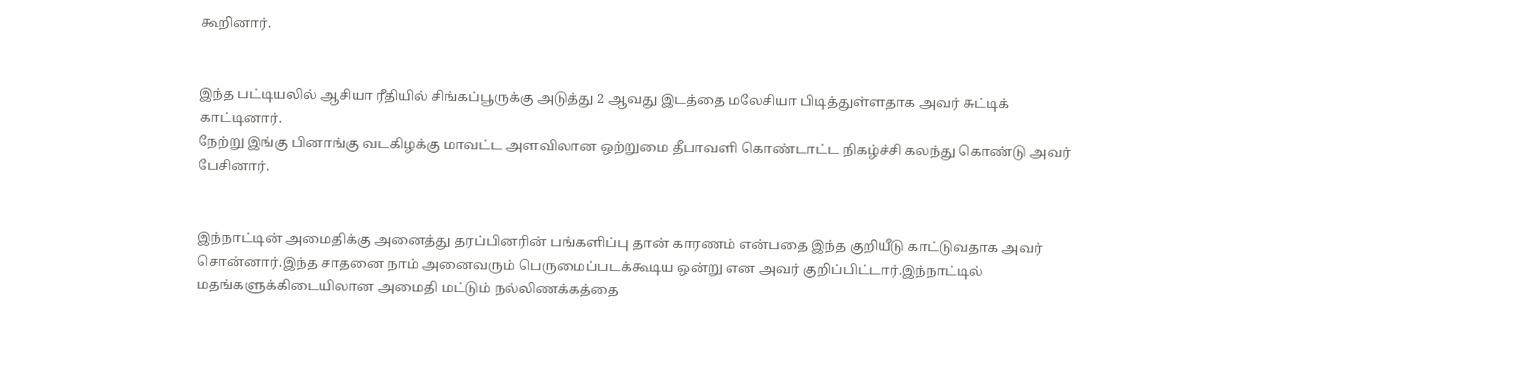கூறினார்.


இந்த பட்டியலில் ஆசியா ரீதியில் சிங்கப்பூருக்கு அடுத்து 2 ஆவது இடத்தை மலேசியா பிடித்துள்ளதாக அவர் சுட்டிக் காட்டினார்.
நேற்று இங்கு பினாங்கு வடகிழக்கு மாவட்ட அளவிலான ஒற்றுமை தீபாவளி கொண்டாட்ட நிகழ்ச்சி கலந்து கொண்டு அவர் பேசினார்.


இந்நாட்டின் அமைதிக்கு அனைத்து தரப்பினரின் பங்களிப்பு தான் காரணம் என்பதை இந்த குறியீடு காட்டுவதாக அவர் சொன்னார்.இந்த சாதனை நாம் அனைவரும் பெருமைப்படக்கூடிய ஒன்று என அவர் குறிப்பிட்டார்.இந்நாட்டில் மதங்களுக்கிடையிலான அமைதி மட்டும் நல்லிணக்கத்தை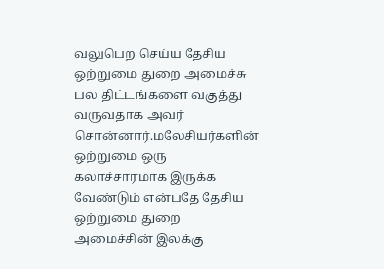வலுபெற செய்ய தேசிய ஒற்றுமை துறை அமைச்சு பல திட்டங்களை வகுத்து வருவதாக அவர் சொன்னார்.மலேசியர்களின் ஒற்றுமை ஒரு கலாச்சாரமாக இருக்க வேண்டும் என்பதே தேசிய ஒற்றுமை துறை அமைச்சின் இலக்கு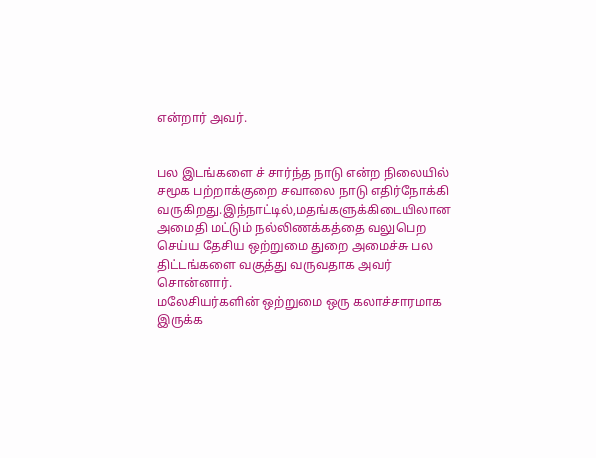என்றார் அவர்.


பல இடங்களை ச் சார்ந்த நாடு என்ற நிலையில் சமூக பற்றாக்குறை சவாலை நாடு எதிர்நோக்கி வருகிறது.இந்நாட்டில்,மதங்களுக்கிடையிலான அமைதி மட்டும் நல்லிணக்கத்தை வலுபெற செய்ய தேசிய ஒற்றுமை துறை அமைச்சு பல திட்டங்களை வகுத்து வருவதாக அவர் சொன்னார்.
மலேசியர்களின் ஒற்றுமை ஒரு கலாச்சாரமாக இருக்க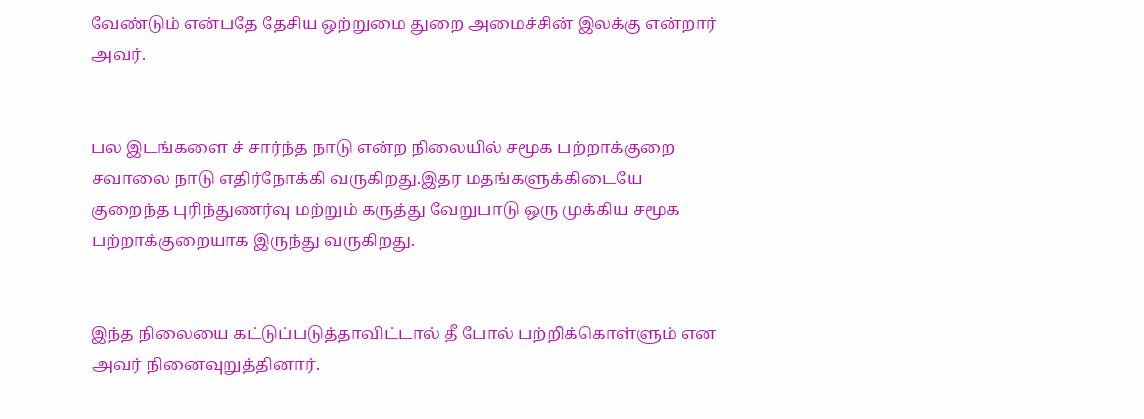வேண்டும் என்பதே தேசிய ஒற்றுமை துறை அமைச்சின் இலக்கு என்றார் அவர்.


பல இடங்களை ச் சார்ந்த நாடு என்ற நிலையில் சமூக பற்றாக்குறை சவாலை நாடு எதிர்நோக்கி வருகிறது.இதர மதங்களுக்கிடையே குறைந்த புரிந்துணர்வு மற்றும் கருத்து வேறுபாடு ஒரு முக்கிய சமூக பற்றாக்குறையாக இருந்து வருகிறது.


இந்த நிலையை கட்டுப்படுத்தாவிட்டால் தீ போல் பற்றிக்கொள்ளும் என அவர் நினைவுறுத்தினார்.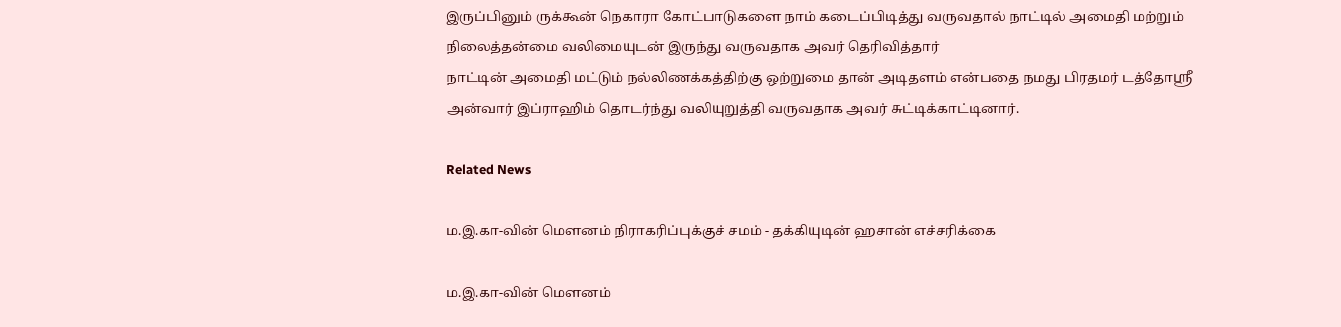இருப்பினும் ருக்கூன் நெகாரா கோட்பாடுகளை நாம் கடைப்பிடித்து வருவதால் நாட்டில் அமைதி மற்றும் நிலைத்தன்மை வலிமையுடன் இருந்து வருவதாக அவர் தெரிவித்தார்
நாட்டின் அமைதி மட்டும் நல்லிணக்கத்திற்கு ஒற்றுமை தான் அடிதளம் என்பதை நமது பிரதமர் டத்தோஸ்ரீ அன்வார் இப்ராஹிம் தொடர்ந்து வலியுறுத்தி வருவதாக அவர் சுட்டிக்காட்டினார்.

Related News

ம.இ.கா-வின் மௌனம் நிராகரிப்புக்குச் சமம் - தக்கியுடின் ஹசான் எச்சரிக்கை

ம.இ.கா-வின் மௌனம்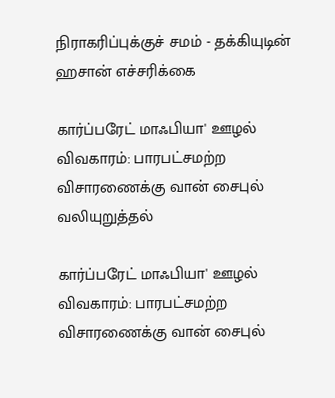நிராகரிப்புக்குச் சமம் - தக்கியுடின் ஹசான் எச்சரிக்கை

கார்ப்பரேட் மாஃபியா' ஊழல் விவகாரம்: பாரபட்சமற்ற விசாரணைக்கு வான் சைபுல் வலியுறுத்தல்

கார்ப்பரேட் மாஃபியா' ஊழல் விவகாரம்: பாரபட்சமற்ற விசாரணைக்கு வான் சைபுல்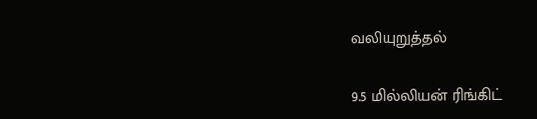வலியுறுத்தல்

9.5 மில்லியன் ரிங்கிட்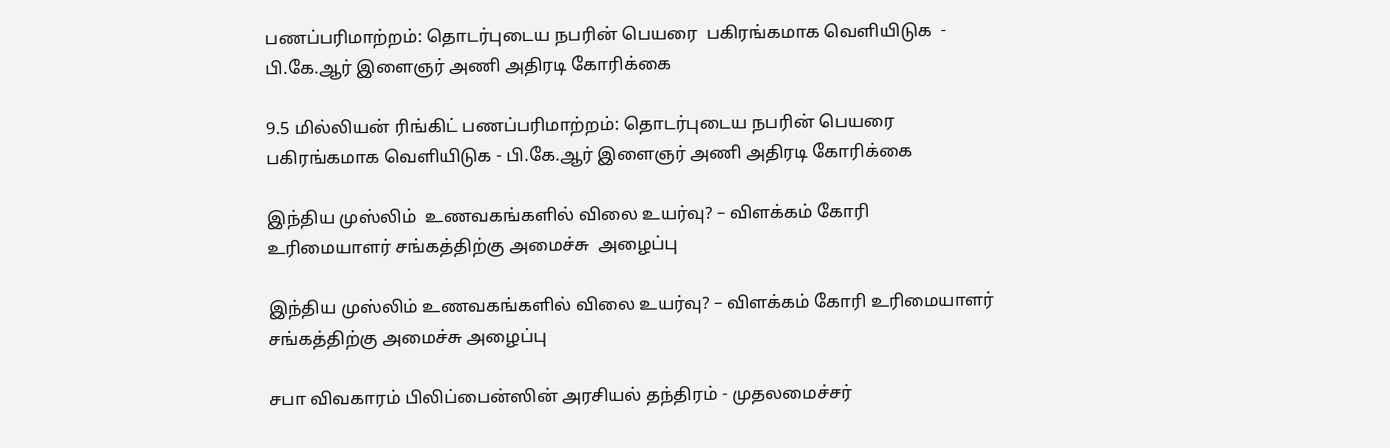பணப்பரிமாற்றம்: தொடர்புடைய நபரின் பெயரை  பகிரங்கமாக வெளியிடுக  - பி.கே.ஆர் இளைஞர் அணி அதிரடி கோரிக்கை

9.5 மில்லியன் ரிங்கிட் பணப்பரிமாற்றம்: தொடர்புடைய நபரின் பெயரை பகிரங்கமாக வெளியிடுக - பி.கே.ஆர் இளைஞர் அணி அதிரடி கோரிக்கை

இந்திய முஸ்லிம்  உணவகங்களில் விலை உயர்வு? – விளக்கம் கோரி உரிமையாளர் சங்கத்திற்கு அமைச்சு  அழைப்பு

இந்திய முஸ்லிம் உணவகங்களில் விலை உயர்வு? – விளக்கம் கோரி உரிமையாளர் சங்கத்திற்கு அமைச்சு அழைப்பு

சபா விவகாரம் பிலிப்பைன்ஸின் அரசியல் தந்திரம் - முதலமைச்சர்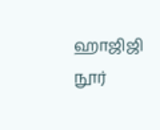ஹாஜிஜி நூர்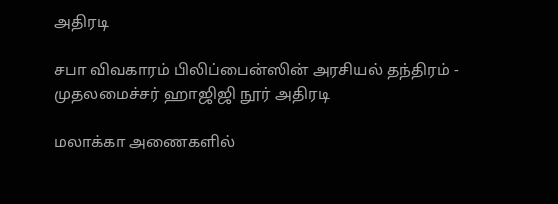அதிரடி

சபா விவகாரம் பிலிப்பைன்ஸின் அரசியல் தந்திரம் - முதலமைச்சர் ஹாஜிஜி நூர் அதிரடி

மலாக்கா அணைகளில்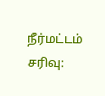நீர்மட்டம் சரிவு: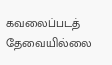கவலைப்படத் தேவையில்லை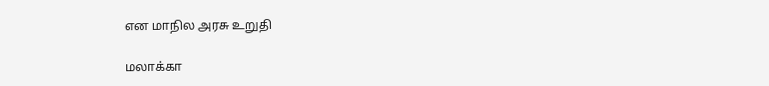என மாநில அரசு உறுதி

மலாக்கா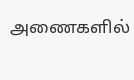அணைகளில்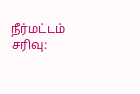நீர்மட்டம் சரிவு: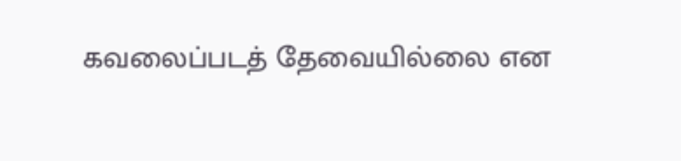கவலைப்படத் தேவையில்லை என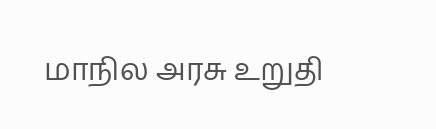மாநில அரசு உறுதி